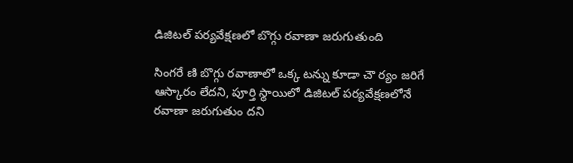డిజిటల్‌ పర్యవేక్షణలో బొగ్గు రవాణా జరుగుతుంది

సింగరే ణి బొగ్గు రవాణాలో ఒక్క టన్ను కూడా చౌ ర్యం జరిగే ఆస్కారం లేదని, పూర్తి స్థాయిలో డిజిటల్‌ పర్యవేక్షణలోనే రవాణా జరుగుతుం దని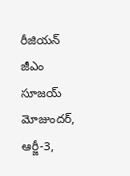రీజియన్‌ జీఎం సూజయ్‌ మోజుందర్‌, ఆర్జీ-3,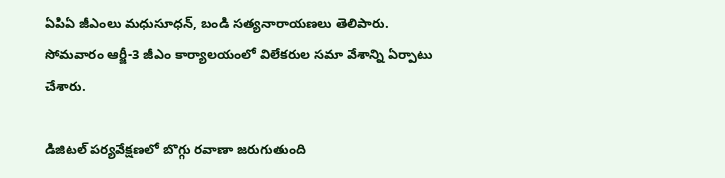ఏపిఏ జీఎంలు మధుసూధన్‌, బండి సత్యనారాయణలు తెలిపారు. సోమవారం ఆర్జీ-3 జీఎం కార్యాలయంలో విలేకరుల సమా వేశాన్ని ఏర్పాటు చేశారు.

డిజిటల్‌ పర్యవేక్షణలో బొగ్గు రవాణా జరుగుతుంది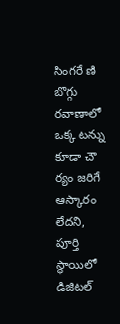సింగరే ణి బొగ్గు రవాణాలో ఒక్క టన్ను కూడా చౌ ర్యం జరిగే ఆస్కారం లేదని, పూర్తి స్థాయిలో డిజిటల్‌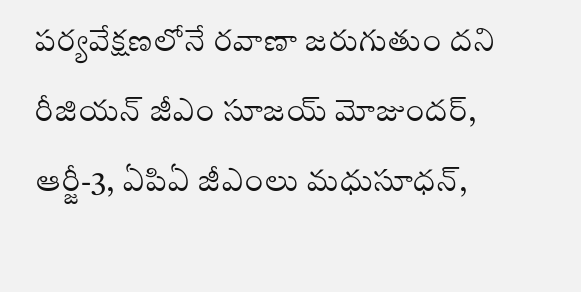పర్యవేక్షణలోనే రవాణా జరుగుతుం దని రీజియన్‌ జీఎం సూజయ్‌ మోజుందర్‌, ఆర్జీ-3, ఏపిఏ జీఎంలు మధుసూధన్‌,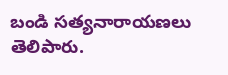బండి సత్యనారాయణలు తెలిపారు.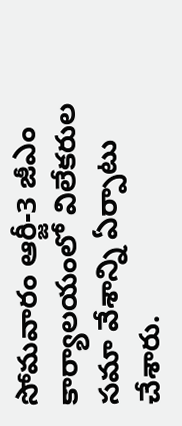సోమవారం ఆర్జీ-3 జీఎం కార్యాలయంలో విలేకరుల సమా వేశాన్ని ఏర్పాటు చేశారు.